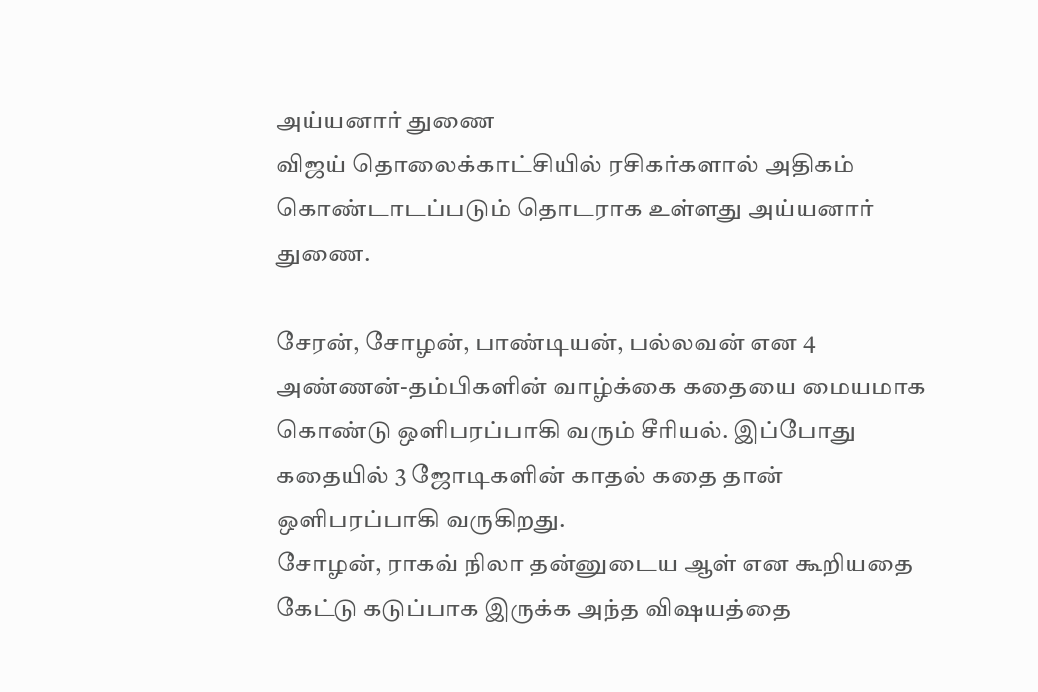அய்யனார் துணை
விஜய் தொலைக்காட்சியில் ரசிகர்களால் அதிகம் கொண்டாடப்படும் தொடராக உள்ளது அய்யனார் துணை.

சேரன், சோழன், பாண்டியன், பல்லவன் என 4 அண்ணன்-தம்பிகளின் வாழ்க்கை கதையை மையமாக கொண்டு ஒளிபரப்பாகி வரும் சீரியல். இப்போது கதையில் 3 ஜோடிகளின் காதல் கதை தான் ஒளிபரப்பாகி வருகிறது.
சோழன், ராகவ் நிலா தன்னுடைய ஆள் என கூறியதை கேட்டு கடுப்பாக இருக்க அந்த விஷயத்தை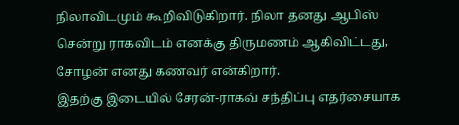நிலாவிடமும் கூறிவிடுகிறார். நிலா தனது ஆபிஸ் சென்று ராகவிடம் எனக்கு திருமணம் ஆகிவிட்டது, சோழன் எனது கணவர் என்கிறார்.
இதற்கு இடையில் சேரன்-ராகவ் சந்திப்பு எதர்சையாக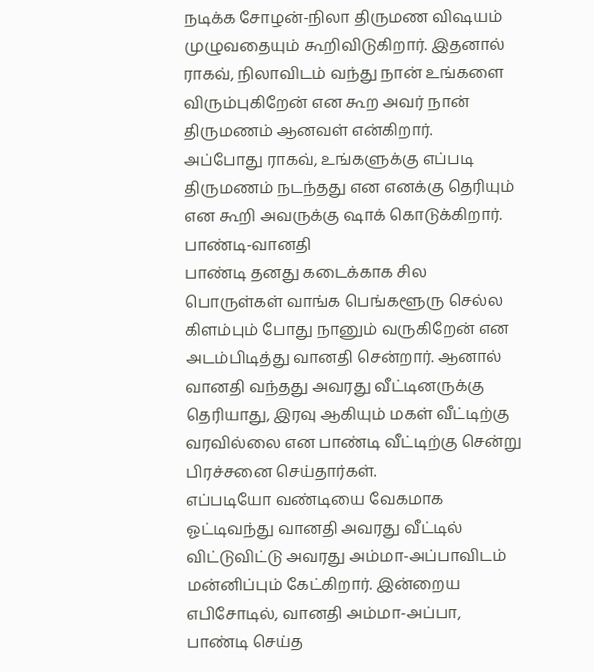நடிக்க சோழன்-நிலா திருமண விஷயம் முழுவதையும் கூறிவிடுகிறார். இதனால் ராகவ், நிலாவிடம் வந்து நான் உங்களை விரும்புகிறேன் என கூற அவர் நான் திருமணம் ஆனவள் என்கிறார்.
அப்போது ராகவ், உங்களுக்கு எப்படி திருமணம் நடந்தது என எனக்கு தெரியும் என கூறி அவருக்கு ஷாக் கொடுக்கிறார்.
பாண்டி-வானதி
பாண்டி தனது கடைக்காக சில பொருள்கள் வாங்க பெங்களூரு செல்ல கிளம்பும் போது நானும் வருகிறேன் என அடம்பிடித்து வானதி சென்றார். ஆனால் வானதி வந்தது அவரது வீட்டினருக்கு தெரியாது, இரவு ஆகியும் மகள் வீட்டிற்கு வரவில்லை என பாண்டி வீட்டிற்கு சென்று பிரச்சனை செய்தார்கள்.
எப்படியோ வண்டியை வேகமாக ஓட்டிவந்து வானதி அவரது வீட்டில் விட்டுவிட்டு அவரது அம்மா-அப்பாவிடம் மன்னிப்பும் கேட்கிறார். இன்றைய எபிசோடில், வானதி அம்மா-அப்பா, பாண்டி செய்த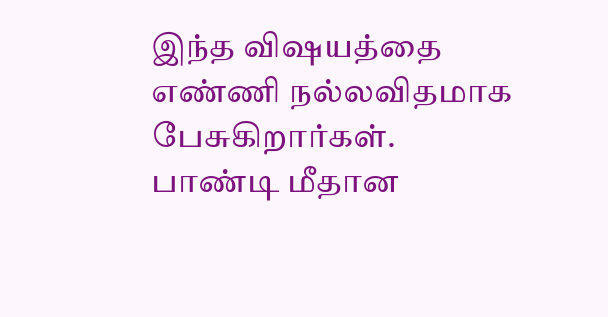இந்த விஷயத்தை எண்ணி நல்லவிதமாக பேசுகிறார்கள்.
பாண்டி மீதான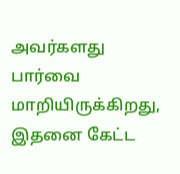அவர்களது பார்வை மாறியிருக்கிறது, இதனை கேட்ட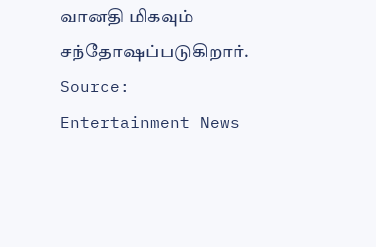வானதி மிகவும் சந்தோஷப்படுகிறார்.
Source: Entertainment News